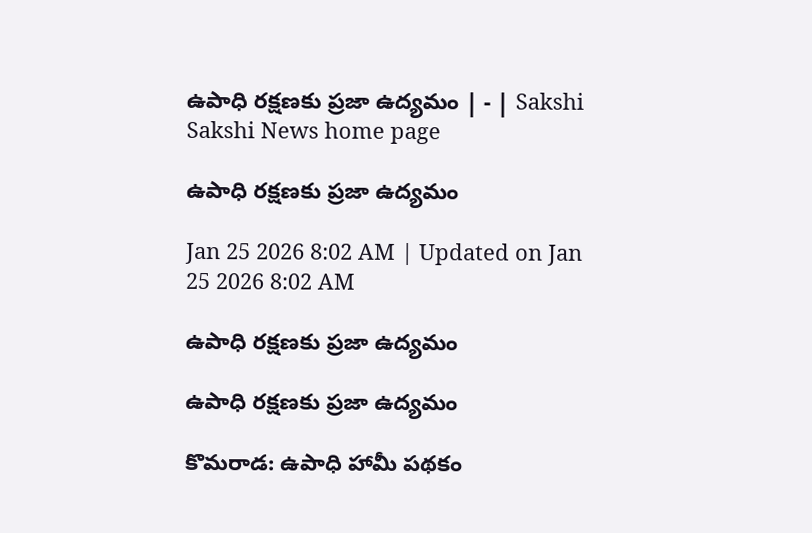ఉపాధి రక్షణకు ప్రజా ఉద్యమం | - | Sakshi
Sakshi News home page

ఉపాధి రక్షణకు ప్రజా ఉద్యమం

Jan 25 2026 8:02 AM | Updated on Jan 25 2026 8:02 AM

ఉపాధి రక్షణకు ప్రజా ఉద్యమం

ఉపాధి రక్షణకు ప్రజా ఉద్యమం

కొమరాడ: ఉపాధి హామీ పథకం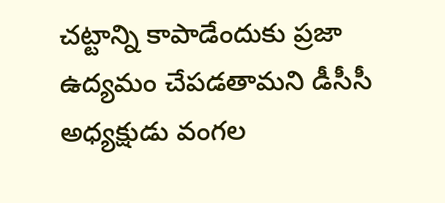చట్టాన్ని కాపాడేందుకు ప్రజా ఉద్యమం చేపడతామని డీసీసీ అధ్యక్షుడు వంగల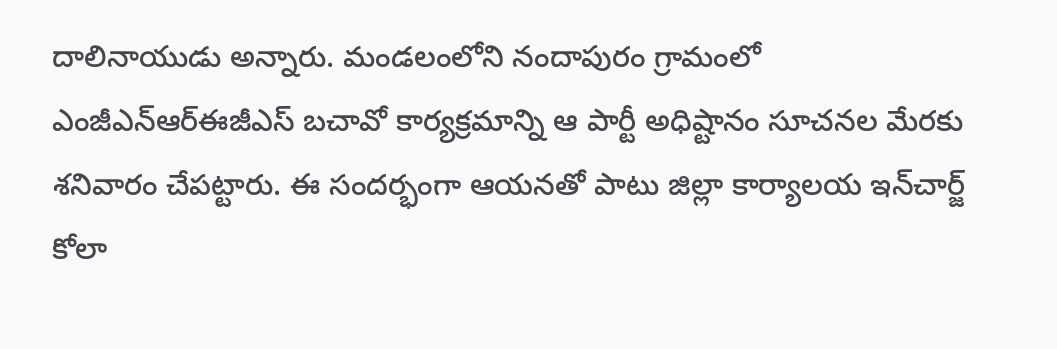దాలినాయుడు అన్నారు. మండలంలోని నందాపురం గ్రామంలో ఎంజీఎన్‌ఆర్‌ఈజీఎస్‌ బచావో కార్యక్రమాన్ని ఆ పార్టీ అధిష్టానం సూచనల మేరకు శనివారం చేపట్టారు. ఈ సందర్భంగా ఆయనతో పాటు జిల్లా కార్యాలయ ఇన్‌చార్జ్‌ కోలా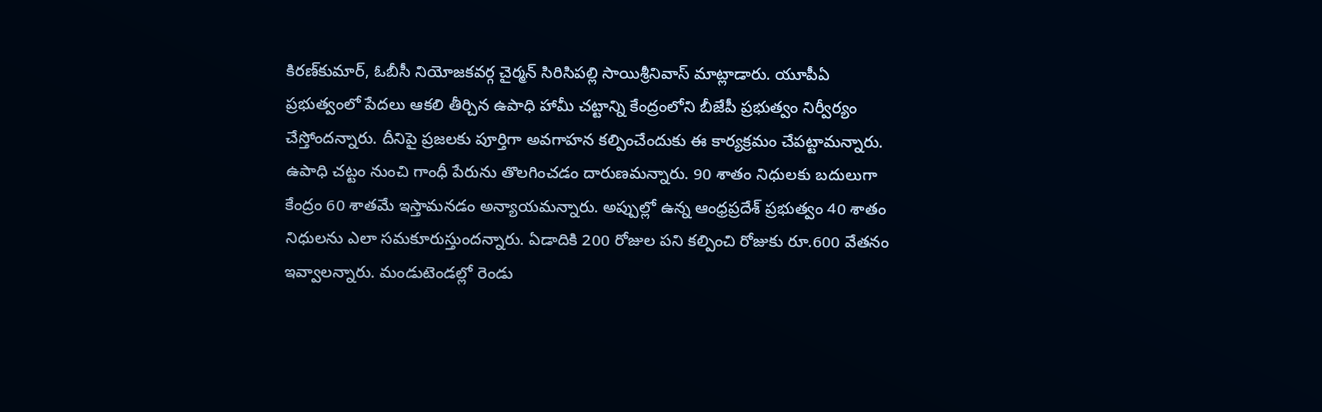కిరణ్‌కుమార్‌, ఓబీసీ నియోజకవర్గ చైర్మన్‌ సిరిసిపల్లి సాయిశ్రీనివాస్‌ మాట్లాడారు. యూపీఏ ప్రభుత్వంలో పేదలు ఆకలి తీర్చిన ఉపాధి హామీ చట్టాన్ని కేంద్రంలోని బీజేపీ ప్రభుత్వం నిర్వీర్యం చేస్తోందన్నారు. దీనిపై ప్రజలకు పూర్తిగా అవగాహన కల్పించేందుకు ఈ కార్యక్రమం చేపట్టామన్నారు. ఉపాధి చట్టం నుంచి గాంధీ పేరును తొలగించడం దారుణమన్నారు. 90 శాతం నిధులకు బదులుగా కేంద్రం 60 శాతమే ఇస్తామనడం అన్యాయమన్నారు. అప్పుల్లో ఉన్న ఆంధ్రప్రదేశ్‌ ప్రభుత్వం 40 శాతం నిధులను ఎలా సమకూరుస్తుందన్నారు. ఏడాదికి 200 రోజుల పని కల్పించి రోజుకు రూ.600 వేతనం ఇవ్వాలన్నారు. మండుటెండల్లో రెండు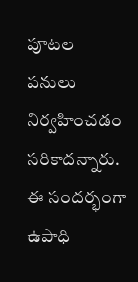పూటల పనులు నిర్వహించడం సరికాదన్నారు. ఈ సందర్భంగా ఉపాధి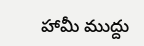హామీ ముద్దు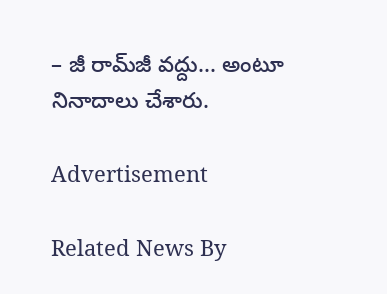– జీ రామ్‌జీ వద్దు... అంటూ నినాదాలు చేశారు.

Advertisement

Related News By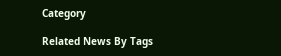Category

Related News By Tags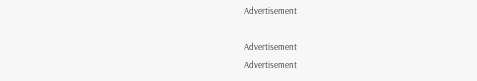Advertisement

Advertisement
Advertisement